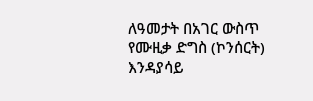ለዓመታት በአገር ውስጥ የሙዚቃ ድግስ (ኮንሰርት) እንዳያሳይ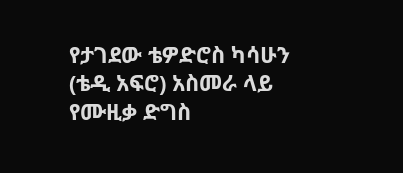የታገደው ቴዎድሮስ ካሳሁን (ቴዲ አፍሮ) አስመራ ላይ የሙዚቃ ድግስ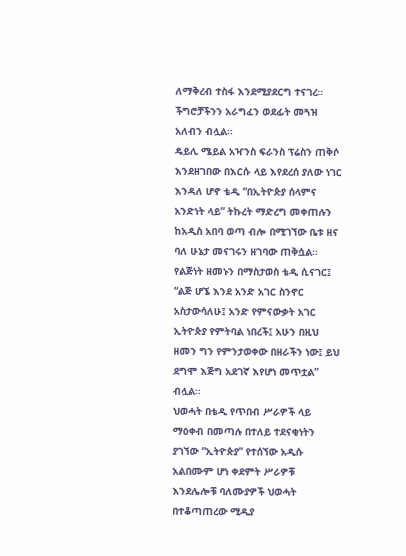ለማቅረብ ተስፋ እንደሚያደርግ ተናገረ። ችግሮቻችንን አራግፈን ወደፊት መጓዝ አለብን ብሏል።
ዴይሊ ሜይል አዣንስ ፍራንስ ፕሬስን ጠቅሶ እንደዘገበው በእርሱ ላይ እየደረሰ ያለው ነገር እንዳለ ሆኖ ቴዲ “በኢትዮጵያ ሰላምና አንድነት ላይ” ትኩረት ማድረግ መቀጠሉን ከአዲስ አበባ ወጣ ብሎ በሚገኘው ቤቱ ዘና ባለ ሁኔታ መናገሩን ዘገባው ጠቅሷል።
የልጅነት ዘመኑን በማስታወስ ቴዲ ሲናገር፤ “ልጅ ሆኜ እንደ አንድ አገር ስንኖር አስታውሳለሁ፤ አንድ የምናውቃት አገር ኢትዮጵያ የምትባል ነበረች፤ አሁን በዚህ ዘመን ግን የምንታወቀው በዘራችን ነው፤ ይህ ደግሞ እጅግ አደገኛ እየሆነ መጥቷል” ብሏል።
ህወሓት በቴዲ የጥበብ ሥራዎች ላይ ማዕቀብ በመጣሉ በተለይ ተደናቂነትን ያገኘው “ኢትዮጵያ” የተሰኘው አዲሱ አልበሙም ሆነ ቀደምት ሥራዎቹ እንደሌሎቹ ባለሙያዎች ህወሓት በተቆጣጠረው ሚዲያ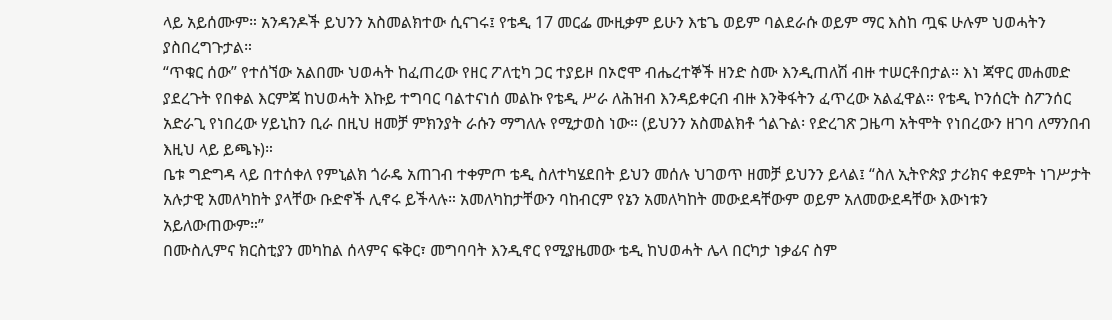ላይ አይሰሙም። አንዳንዶች ይህንን አስመልክተው ሲናገሩ፤ የቴዲ 17 መርፌ ሙዚቃም ይሁን እቴጌ ወይም ባልደራሱ ወይም ማር እስከ ጧፍ ሁሉም ህወሓትን ያስበረግጉታል።
“ጥቁር ሰው” የተሰኘው አልበሙ ህወሓት ከፈጠረው የዘር ፖለቲካ ጋር ተያይዞ በኦሮሞ ብሔረተኞች ዘንድ ስሙ እንዲጠለሽ ብዙ ተሠርቶበታል። እነ ጃዋር መሐመድ ያደረጉት የበቀል እርምጃ ከህወሓት እኩይ ተግባር ባልተናነሰ መልኩ የቴዲ ሥራ ለሕዝብ እንዳይቀርብ ብዙ እንቅፋትን ፈጥረው አልፈዋል። የቴዲ ኮንሰርት ስፖንሰር አድራጊ የነበረው ሃይኒከን ቢራ በዚህ ዘመቻ ምክንያት ራሱን ማግለሉ የሚታወስ ነው። (ይህንን አስመልክቶ ጎልጉል፡ የድረገጽ ጋዜጣ አትሞት የነበረውን ዘገባ ለማንበብ እዚህ ላይ ይጫኑ)።
ቤቱ ግድግዳ ላይ በተሰቀለ የምኒልክ ጎራዴ አጠገብ ተቀምጦ ቴዲ ስለተካሄደበት ይህን መሰሉ ህገወጥ ዘመቻ ይህንን ይላል፤ “ስለ ኢትዮጵያ ታሪክና ቀደምት ነገሥታት አሉታዊ አመለካከት ያላቸው ቡድኖች ሊኖሩ ይችላሉ። አመለካከታቸውን ባከብርም የኔን አመለካከት መውደዳቸውም ወይም አለመውደዳቸው እውነቱን አይለውጠውም።”
በሙስሊምና ክርስቲያን መካከል ሰላምና ፍቅር፣ መግባባት እንዲኖር የሚያዜመው ቴዲ ከህወሓት ሌላ በርካታ ነቃፊና ስም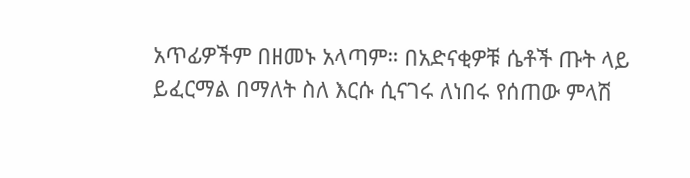አጥፊዎችም በዘመኑ አላጣም። በአድናቂዎቹ ሴቶች ጡት ላይ ይፈርማል በማለት ስለ እርሱ ሲናገሩ ለነበሩ የሰጠው ምላሽ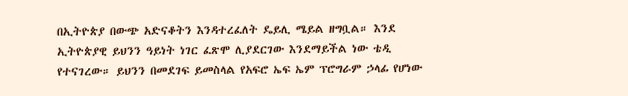በኢትዮጵያ በውጭ አድናቆትን እንዳተረፈለት ዴይሊ ሜይል ዘግቧል። እንደ ኢትዮጵያዊ ይህንን ዓይነት ነገር ፈጽሞ ሊያደርገው እንደማይችል ነው ቴዲ የተናገረው። ይህንን በመደገፍ ይመስላል የአፍሮ ኤፍ ኤም ፕሮግራም ኃላፊ የሆነው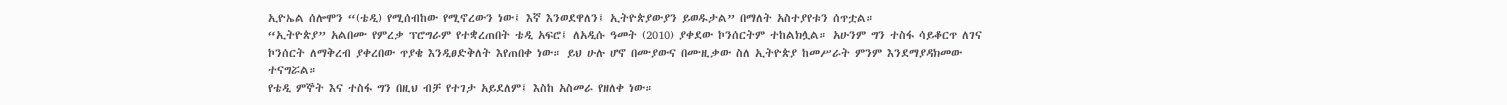ኢዮኤል ሰሎሞን “(ቴዲ) የሚሰብከው የሚኖረውን ነው፤ እኛ እንወደዋለን፤ ኢትዮጵያውያን ይወዱታል” በማለት አስተያየቱን ሰጥቷል።
“ኢትዮጵያ” አልበሙ የምረቃ ፕሮግራም የተቋረጠበት ቴዲ አፍሮ፤ ለአዲሱ ዓመት (2010) ያቀደው ኮንሰርትም ተከልክሏል። አሁንም ግን ተስፋ ሳይቆርጥ ለገና ኮንሰርት ለማቅረብ ያቀረበው ጥያቄ እንዲፀድቅለት እየጠበቀ ነው። ይህ ሁሉ ሆኖ በሙያውና በሙዚቃው ስለ ኢትዮጵያ ከመሥራት ምንም እንደማያዳክመው ተናግሯል።
የቴዲ ምኞት እና ተስፋ ግን በዚህ ብቻ የተገታ አይደለም፤ እስከ አስመራ የዘለቀ ነው።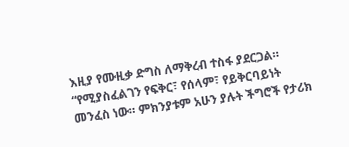እዚያ የሙዚቃ ድግስ ለማቅረብ ተስፋ ያደርጋል። “የሚያስፈልገን የፍቅር፣ የሰላም፣ የይቅርባይነት መንፈስ ነው። ምክንያቱም አሁን ያሉት ችግሮች የታሪክ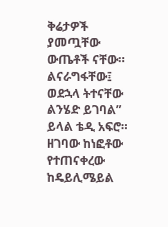ቅሬታዎች ያመጧቸው ውጤቶች ናቸው። ልናራግፋቸው፤ ወደኋላ ትተናቸው ልንሄድ ይገባል” ይላል ቴዲ አፍሮ።
ዘገባው ከነፎቶው የተጠናቀረው ከዴይሊሜይል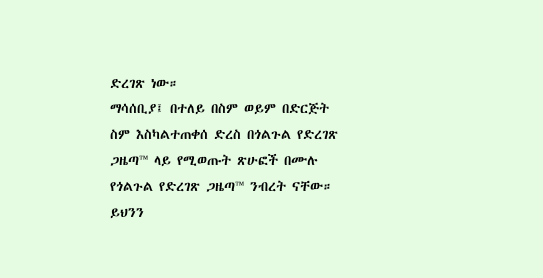ድረገጽ ነው።
ማሳሰቢያ፤ በተለይ በስም ወይም በድርጅት ስም እስካልተጠቀሰ ድረስ በጎልጉል የድረገጽ ጋዜጣ™ ላይ የሚወጡት ጽሁፎች በሙሉ የጎልጉል የድረገጽ ጋዜጣ™ ንብረት ናቸው። ይህንን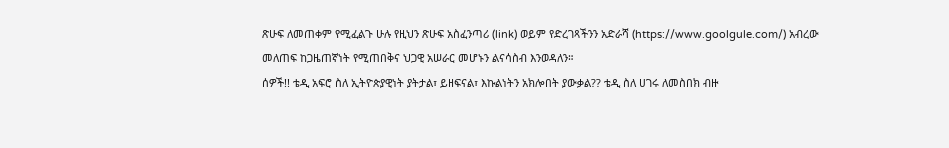ጽሁፍ ለመጠቀም የሚፈልጉ ሁሉ የዚህን ጽሁፍ አስፈንጣሪ (link) ወይም የድረገጻችንን አድራሻ (https://www.goolgule.com/) አብረው መለጠፍ ከጋዜጠኛነት የሚጠበቅና ህጋዊ አሠራር መሆኑን ልናሳስብ እንወዳለን።
ሰዎች!! ቴዲ አፍሮ ስለ ኢትዮጵያዊነት ያትታል፣ ይዘፍናል፣ እኩልነትን አክሎበት ያውቃል?? ቴዲ ስለ ሀገሩ ለመስበክ ብዙ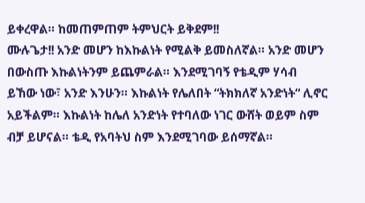ይቀረዋል። ከመጠምጠም ትምህርት ይቅደም!!
ሙሉጌታ!! አንድ መሆን ከእኩልነት የሚልቅ ይመስለኛል። አንድ መሆን በውስጡ እኩልነትንም ይጨምራል። እንደሚገባኝ የቴዲም ሃሳብ ይኸው ነው፣ አንድ እንሁን። እኩልነት የሌለበት “ትክክለኛ አንድነት“ ሊኖር አይችልም። እኩልነት ከሌለ አንድነት የተባለው ነገር ውሸት ወይም ስም ብቻ ይሆናል። ቴዲ የአባትህ ስም እንደሚገባው ይሰማኛል።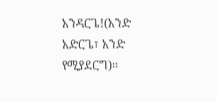አንዳርጌ!(አንድ አድርጌ፣ አንድ የሚያደርግ)።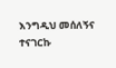እንግዲህ መሰለኝና ተናገርኩ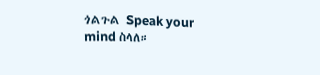ጎልጉል Speak your mind ስላለ።